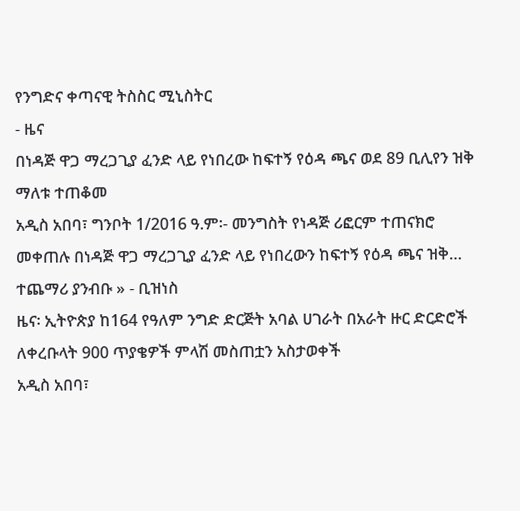የንግድና ቀጣናዊ ትስስር ሚኒስትር
- ዜና
በነዳጅ ዋጋ ማረጋጊያ ፈንድ ላይ የነበረው ከፍተኝ የዕዳ ጫና ወደ 89 ቢሊየን ዝቅ ማለቱ ተጠቆመ
አዲስ አበባ፣ ግንቦት 1/2016 ዓ.ም፡- መንግስት የነዳጅ ሪፎርም ተጠናክሮ መቀጠሉ በነዳጅ ዋጋ ማረጋጊያ ፈንድ ላይ የነበረውን ከፍተኝ የዕዳ ጫና ዝቅ…
ተጨማሪ ያንብቡ » - ቢዝነስ
ዜና፡ ኢትዮጵያ ከ164 የዓለም ንግድ ድርጅት አባል ሀገራት በአራት ዙር ድርድሮች ለቀረቡላት 900 ጥያቄዎች ምላሽ መስጠቷን አስታወቀች
አዲስ አበባ፣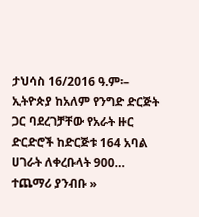ታህሳስ 16/2016 ዓ.ም፡– ኢትዮጵያ ከአለም የንግድ ድርጅት ጋር ባደረገቻቸው የአራት ዙር ድርድሮች ከድርጅቱ 164 አባል ሀገራት ለቀረቡላት 900…
ተጨማሪ ያንብቡ »